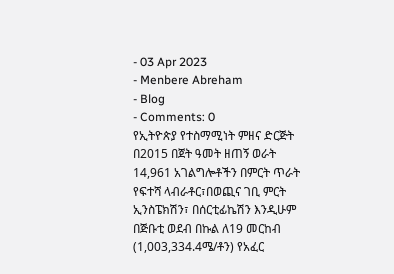- 03 Apr 2023
- Menbere Abreham
- Blog
- Comments: 0
የኢትዮጵያ የተስማሚነት ምዘና ድርጅት በ2015 በጀት ዓመት ዘጠኝ ወራት 14,961 አገልግሎቶችን በምርት ጥራት የፍተሻ ላብራቶር፣በወጪና ገቢ ምርት ኢንስፔክሽን፣ በሰርቲፊኬሽን እንዲሁም በጅቡቲ ወደብ በኩል ለ19 መርከብ (1,003,334.4ሜ/ቶን) የአፈር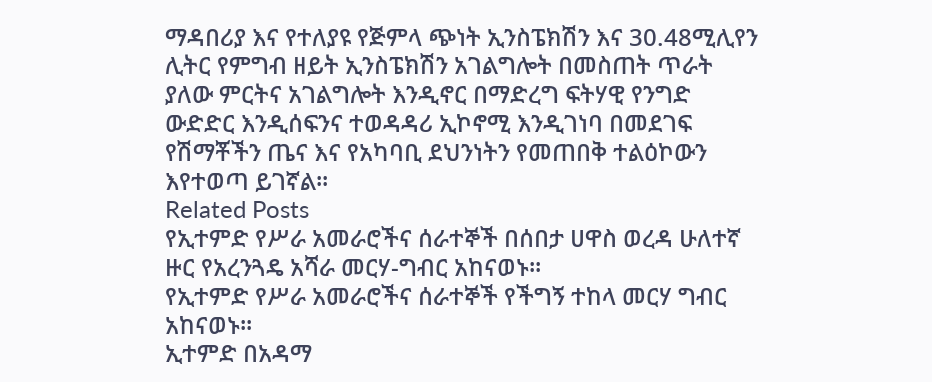ማዳበሪያ እና የተለያዩ የጅምላ ጭነት ኢንስፔክሽን እና 30.48ሚሊየን ሊትር የምግብ ዘይት ኢንስፔክሽን አገልግሎት በመስጠት ጥራት ያለው ምርትና አገልግሎት እንዲኖር በማድረግ ፍትሃዊ የንግድ ውድድር እንዲሰፍንና ተወዳዳሪ ኢኮኖሚ እንዲገነባ በመደገፍ የሽማቾችን ጤና እና የአካባቢ ደህንነትን የመጠበቅ ተልዕኮውን እየተወጣ ይገኛል፡፡
Related Posts
የኢተምድ የሥራ አመራሮችና ሰራተኞች በሰበታ ሀዋስ ወረዳ ሁለተኛ ዙር የአረንጓዴ አሻራ መርሃ-ግብር አከናወኑ፡፡
የኢተምድ የሥራ አመራሮችና ሰራተኞች የችግኝ ተከላ መርሃ ግብር አከናወኑ፡፡
ኢተምድ በአዳማ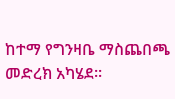ከተማ የግንዛቤ ማስጨበጫ መድረክ አካሄደ፡፡